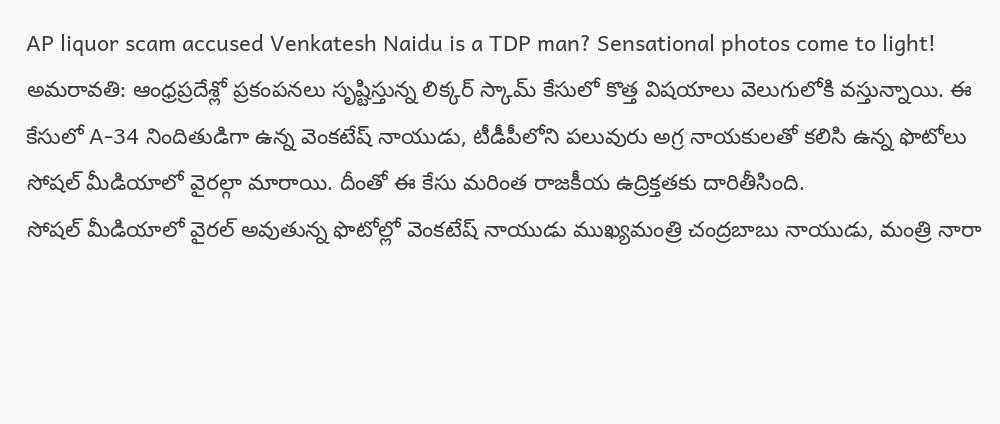AP liquor scam accused Venkatesh Naidu is a TDP man? Sensational photos come to light!
అమరావతి: ఆంధ్రప్రదేశ్లో ప్రకంపనలు సృష్టిస్తున్న లిక్కర్ స్కామ్ కేసులో కొత్త విషయాలు వెలుగులోకి వస్తున్నాయి. ఈ కేసులో A-34 నిందితుడిగా ఉన్న వెంకటేష్ నాయుడు, టీడీపీలోని పలువురు అగ్ర నాయకులతో కలిసి ఉన్న ఫొటోలు సోషల్ మీడియాలో వైరల్గా మారాయి. దీంతో ఈ కేసు మరింత రాజకీయ ఉద్రిక్తతకు దారితీసింది.
సోషల్ మీడియాలో వైరల్ అవుతున్న ఫొటోల్లో వెంకటేష్ నాయుడు ముఖ్యమంత్రి చంద్రబాబు నాయుడు, మంత్రి నారా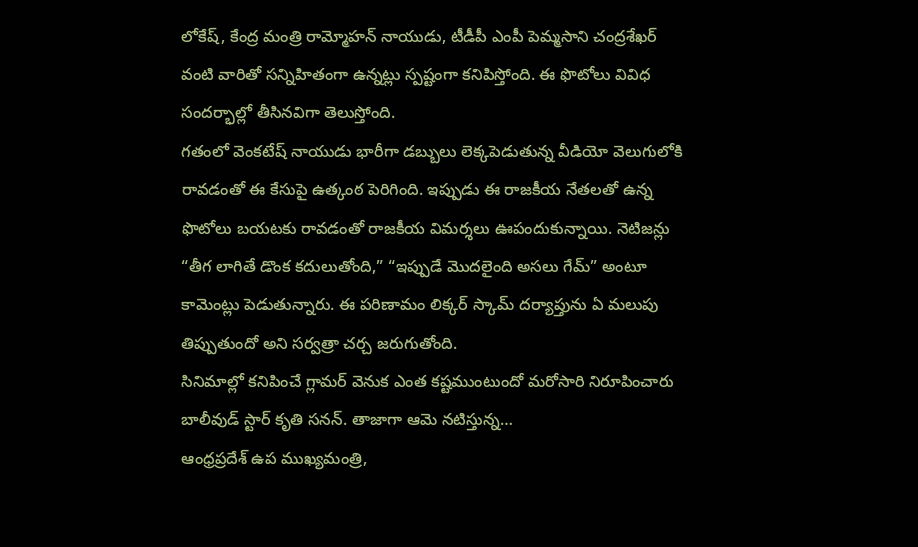లోకేష్, కేంద్ర మంత్రి రామ్మోహన్ నాయుడు, టీడీపీ ఎంపీ పెమ్మసాని చంద్రశేఖర్ వంటి వారితో సన్నిహితంగా ఉన్నట్లు స్పష్టంగా కనిపిస్తోంది. ఈ ఫొటోలు వివిధ సందర్భాల్లో తీసినవిగా తెలుస్తోంది.
గతంలో వెంకటేష్ నాయుడు భారీగా డబ్బులు లెక్కపెడుతున్న వీడియో వెలుగులోకి రావడంతో ఈ కేసుపై ఉత్కంఠ పెరిగింది. ఇప్పుడు ఈ రాజకీయ నేతలతో ఉన్న ఫొటోలు బయటకు రావడంతో రాజకీయ విమర్శలు ఊపందుకున్నాయి. నెటిజన్లు “తీగ లాగితే డొంక కదులుతోంది,” “ఇప్పుడే మొదలైంది అసలు గేమ్” అంటూ కామెంట్లు పెడుతున్నారు. ఈ పరిణామం లిక్కర్ స్కామ్ దర్యాప్తును ఏ మలుపు తిప్పుతుందో అని సర్వత్రా చర్చ జరుగుతోంది.
సినిమాల్లో కనిపించే గ్లామర్ వెనుక ఎంత కష్టముంటుందో మరోసారి నిరూపించారు బాలీవుడ్ స్టార్ కృతి సనన్. తాజాగా ఆమె నటిస్తున్న…
ఆంధ్రప్రదేశ్ ఉప ముఖ్యమంత్రి,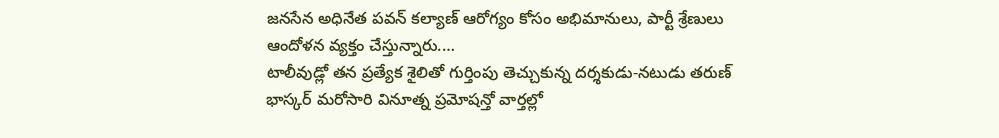జనసేన అధినేత పవన్ కల్యాణ్ ఆరోగ్యం కోసం అభిమానులు, పార్టీ శ్రేణులు ఆందోళన వ్యక్తం చేస్తున్నారు.…
టాలీవుడ్లో తన ప్రత్యేక శైలితో గుర్తింపు తెచ్చుకున్న దర్శకుడు-నటుడు తరుణ్ భాస్కర్ మరోసారి వినూత్న ప్రమోషన్తో వార్తల్లో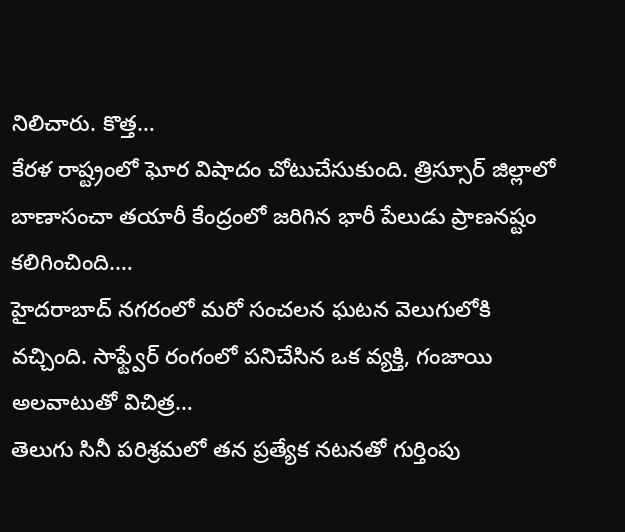నిలిచారు. కొత్త…
కేరళ రాష్ట్రంలో ఘోర విషాదం చోటుచేసుకుంది. త్రిస్సూర్ జిల్లాలో బాణాసంచా తయారీ కేంద్రంలో జరిగిన భారీ పేలుడు ప్రాణనష్టం కలిగించింది.…
హైదరాబాద్ నగరంలో మరో సంచలన ఘటన వెలుగులోకి వచ్చింది. సాఫ్ట్వేర్ రంగంలో పనిచేసిన ఒక వ్యక్తి, గంజాయి అలవాటుతో విచిత్ర…
తెలుగు సినీ పరిశ్రమలో తన ప్రత్యేక నటనతో గుర్తింపు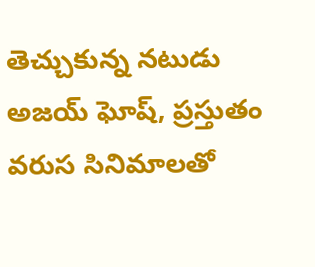తెచ్చుకున్న నటుడు అజయ్ ఘోష్, ప్రస్తుతం వరుస సినిమాలతో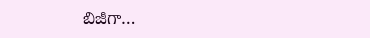బిజీగా…